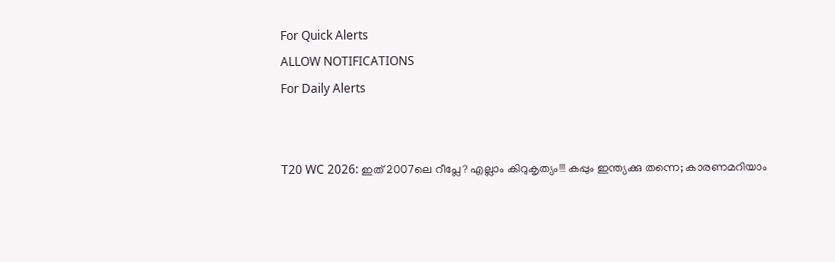For Quick Alerts
ALLOW NOTIFICATIONS
For Daily Alerts


T20 WC 2026: ഇത് 2007ലെ റീപ്ലേ? എല്ലാം കിറുകൃത്യം!!! കപ്പും ഇന്ത്യക്കു തന്നെ; കാരണമറിയാം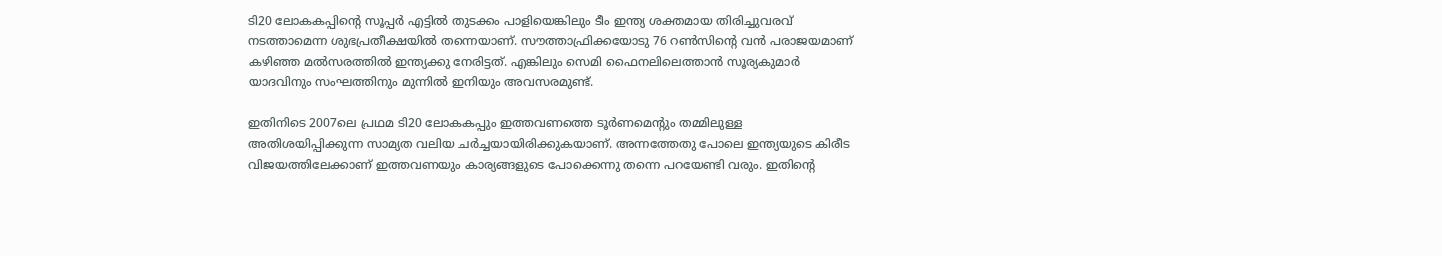ടി20 ലോകകപ്പിന്റെ സൂപ്പര്‍ എട്ടില്‍ തുടക്കം പാളിയെങ്കിലും ടീം ഇന്ത്യ ശക്തമായ തിരിച്ചുവരവ് നടത്താമെന്ന ശുഭപ്രതീക്ഷയില്‍ തന്നെയാണ്. സൗത്താഫ്രിക്കയോടു 76 റണ്‍സിന്റെ വന്‍ പരാജയമാണ് കഴിഞ്ഞ മല്‍സരത്തില്‍ ഇന്ത്യക്കു നേരിട്ടത്. എങ്കിലും സെമി ഫൈനലിലെത്താന്‍ സൂര്യകുമാര്‍ യാദവിനും സംഘത്തിനും മുന്നില്‍ ഇനിയും അവസരമുണ്ട്.

ഇതിനിടെ 2007ലെ പ്രഥമ ടി20 ലോകകപ്പും ഇത്തവണത്തെ ടൂര്‍ണമെന്റും തമ്മിലുള്ള അതിശയിപ്പിക്കുന്ന സാമ്യത വലിയ ചര്‍ച്ചയായിരിക്കുകയാണ്. അന്നത്തേതു പോലെ ഇന്ത്യയുടെ കിരീട വിജയത്തിലേക്കാണ് ഇത്തവണയും കാര്യങ്ങളുടെ പോക്കെന്നു തന്നെ പറയേണ്ടി വരും. ഇതിന്റെ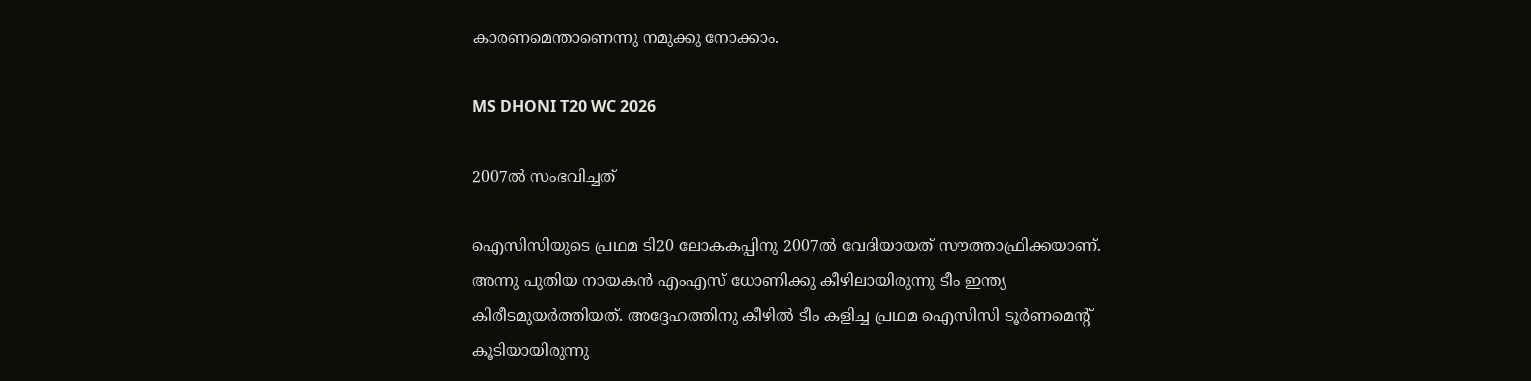കാരണമെന്താണെന്നു നമുക്കു നോക്കാം.

MS DHONI T20 WC 2026

2007ല്‍ സംഭവിച്ചത്

ഐസിസിയുടെ പ്രഥമ ടി20 ലോകകപ്പിനു 2007ല്‍ വേദിയായത് സൗത്താഫ്രിക്കയാണ്. അന്നു പുതിയ നായകന്‍ എംഎസ് ധോണിക്കു കീഴിലായിരുന്നു ടീം ഇന്ത്യ കിരീടമുയര്‍ത്തിയത്. അദ്ദേഹത്തിനു കീഴില്‍ ടീം കളിച്ച പ്രഥമ ഐസിസി ടൂര്‍ണമെന്റ് കൂടിയായിരുന്നു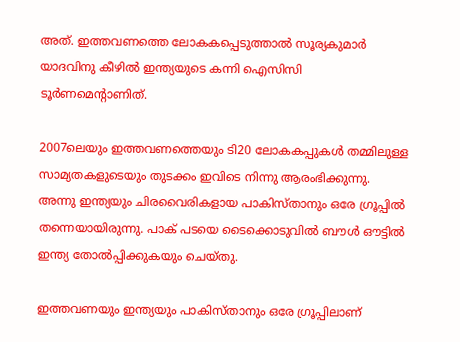അത്. ഇത്തവണത്തെ ലോകകപ്പെടുത്താല്‍ സൂര്യകുമാര്‍ യാദവിനു കീഴില്‍ ഇന്ത്യയുടെ കന്നി ഐസിസി ടൂര്‍ണമെന്റാണിത്.

2007ലെയും ഇത്തവണത്തെയും ടി20 ലോകകപ്പുകള്‍ തമ്മിലുള്ള സാമ്യതകളുടെയും തുടക്കം ഇവിടെ നിന്നു ആരംഭിക്കുന്നു. അന്നു ഇന്ത്യയും ചിരവൈരികളായ പാകിസ്താനും ഒരേ ഗ്രൂപ്പില്‍ തന്നെയായിരുന്നു. പാക് പടയെ ടൈക്കൊടുവില്‍ ബൗള്‍ ഔട്ടില്‍ ഇന്ത്യ തോല്‍പ്പിക്കുകയും ചെയ്തു.

ഇത്തവണയും ഇന്ത്യയും പാകിസ്താനും ഒരേ ഗ്രൂപ്പിലാണ്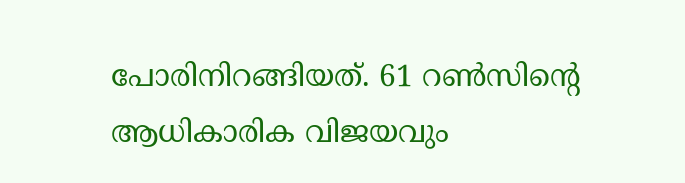പോരിനിറങ്ങിയത്. 61 റണ്‍സിന്റെ ആധികാരിക വിജയവും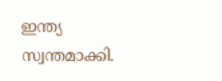ഇന്ത്യ സ്വന്തമാക്കി.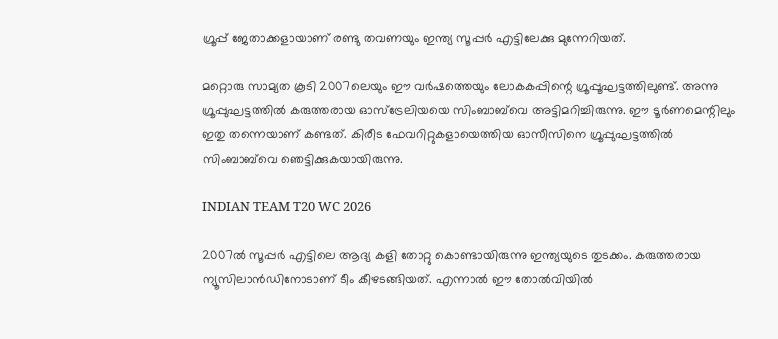ഗ്രൂപ്പ് ജേതാക്കളായാണ് രണ്ടു തവണയും ഇന്ത്യ സൂപ്പര്‍ എട്ടിലേക്കു മുന്നേറിയത്.

മറ്റൊരു സാമ്യത കൂടി 2007ലെയും ഈ വര്‍ഷത്തെയും ലോകകപ്പിന്റെ ഗ്രൂപ്പൂഘട്ടത്തിലുണ്ട്. അന്നു ഗ്രൂപ്പുഘട്ടത്തില്‍ കരുത്തരായ ഓസ്‌ട്രേലിയയെ സിംബാബ്‌വെ അട്ടിമറിച്ചിരുന്നു. ഈ ടൂര്‍ണമെന്റിലും ഇതു തന്നെയാണ് കണ്ടത്. കിരീട ഫേവറിറ്റുകളായെത്തിയ ഓസീസിനെ ഗ്രൂപ്പുഘട്ടത്തില്‍ സിംബാബ്‌വെ ഞെട്ടിക്കുകയായിരുന്നു.

INDIAN TEAM T20 WC 2026

2007ല്‍ സൂപ്പര്‍ എട്ടിലെ ആദ്യ കളി തോറ്റു കൊണ്ടായിരുന്നു ഇന്ത്യയുടെ തുടക്കം. കരുത്തരായ ന്യൂസിലാന്‍ഡിനോടാണ് ടീം കീഴടങ്ങിയത്. എന്നാല്‍ ഈ തോല്‍വിയില്‍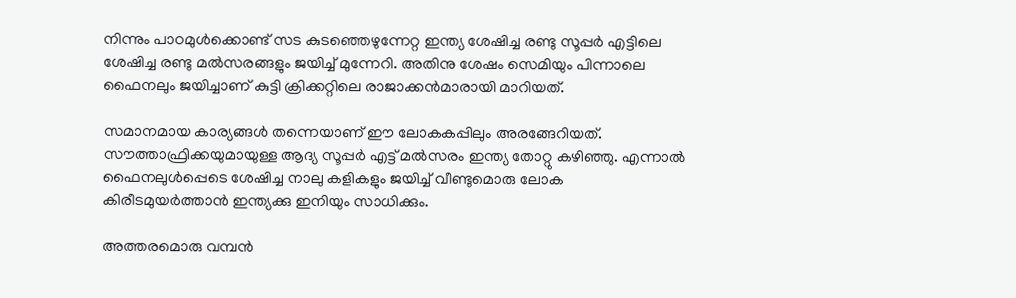നിന്നും പാഠമുള്‍ക്കൊണ്ട് സട കുടഞ്ഞെഴുന്നേറ്റ ഇന്ത്യ ശേഷിച്ച രണ്ടു സൂപ്പര്‍ എട്ടിലെ ശേഷിച്ച രണ്ടു മല്‍സരങ്ങളും ജയിച്ച് മുന്നേറി. അതിനു ശേഷം സെമിയും പിന്നാലെ ഫൈനലും ജയിച്ചാണ് കുട്ടി ക്രിക്കറ്റിലെ രാജാക്കന്‍മാരായി മാറിയത്.

സമാനമായ കാര്യങ്ങള്‍ തന്നെയാണ് ഈ ലോകകപ്പിലും അരങ്ങേറിയത്. സൗത്താഫ്രിക്കയുമായുള്ള ആദ്യ സൂപ്പര്‍ എട്ട് മല്‍സരം ഇന്ത്യ തോറ്റു കഴിഞ്ഞു. എന്നാല്‍ ഫൈനലുള്‍പ്പെടെ ശേഷിച്ച നാലു കളികളും ജയിച്ച് വീണ്ടുമൊരു ലോക കിരീടമുയര്‍ത്താന്‍ ഇന്ത്യക്കു ഇനിയും സാധിക്കും.

അത്തരമൊരു വമ്പന്‍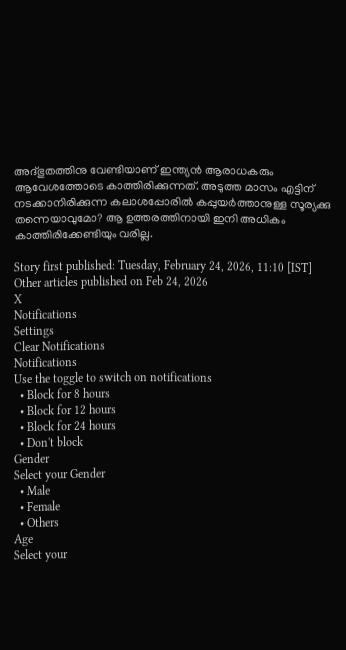അദ്ഭുതത്തിനു വേണ്ടിയാണ് ഇന്ത്യന്‍ ആരാധകരും ആവേശത്തോടെ കാത്തിരിക്കുന്നത്. അടുത്ത മാസം എട്ടിന് നടക്കാനിരിക്കുന്ന കലാശപ്പോരില്‍ കപ്പുയര്‍ത്താനുള്ള സൂര്യക്കു തന്നെയാവുമോ? ആ ഉത്തരത്തിനായി ഇനി അധികം കാത്തിരിക്കേണ്ടിയും വരില്ല.

Story first published: Tuesday, February 24, 2026, 11:10 [IST]
Other articles published on Feb 24, 2026
X
Notifications
Settings
Clear Notifications
Notifications
Use the toggle to switch on notifications
  • Block for 8 hours
  • Block for 12 hours
  • Block for 24 hours
  • Don't block
Gender
Select your Gender
  • Male
  • Female
  • Others
Age
Select your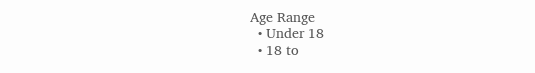Age Range
  • Under 18
  • 18 to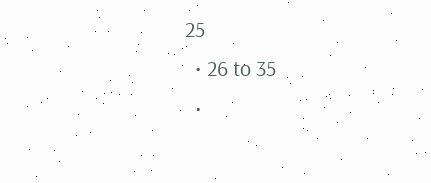25
  • 26 to 35
  •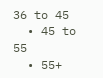36 to 45
  • 45 to 55
  • 55+